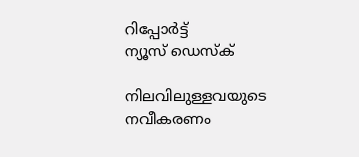റിപ്പോര്‍ട്ട്
ന്യൂസ് ഡെസ്ക്

നിലവിലുള്ളവയുടെ നവീകരണം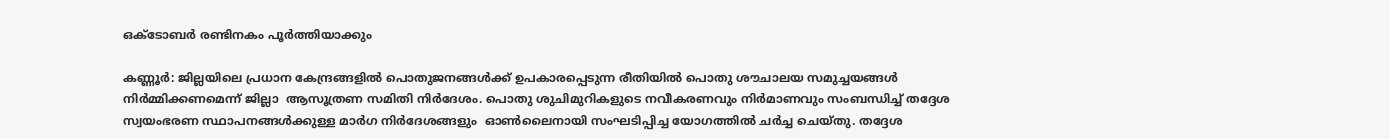ഒക്ടോബര്‍ രണ്ടിനകം പൂര്‍ത്തിയാക്കും

കണ്ണൂര്‍: ജില്ലയിലെ പ്രധാന കേന്ദ്രങ്ങളില്‍ പൊതുജനങ്ങള്‍ക്ക് ഉപകാരപ്പെടുന്ന രീതിയില്‍ പൊതു ശൗചാലയ സമുച്ചയങ്ങള്‍ നിര്‍മ്മിക്കണമെന്ന് ജില്ലാ  ആസൂത്രണ സമിതി നിര്‍ദേശം. പൊതു ശുചിമുറികളുടെ നവീകരണവും നിര്‍മാണവും സംബന്ധിച്ച് തദ്ദേശ സ്വയംഭരണ സ്ഥാപനങ്ങള്‍ക്കുള്ള മാര്‍ഗ നിര്‍ദേശങ്ങളും  ഓണ്‍ലൈനായി സംഘടിപ്പിച്ച യോഗത്തില്‍ ചര്‍ച്ച ചെയ്തു. തദ്ദേശ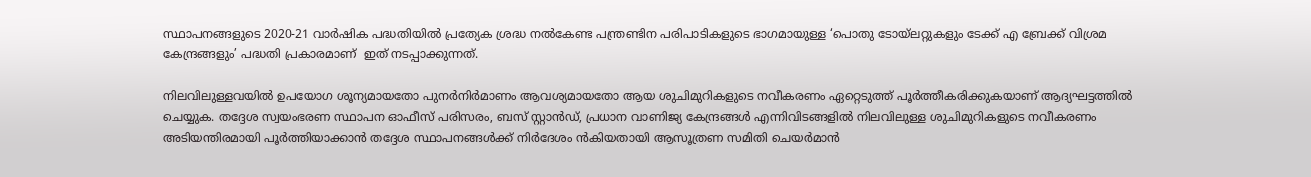സ്ഥാപനങ്ങളുടെ 2020-21 വാര്‍ഷിക പദ്ധതിയില്‍ പ്രത്യേക ശ്രദ്ധ നല്‍കേണ്ട പന്ത്രണ്ടിന പരിപാടികളുടെ ഭാഗമായുള്ള ‘പൊതു ടോയ്ലറ്റുകളും ടേക്ക് എ ബ്രേക്ക് വിശ്രമ കേന്ദ്രങ്ങളും’ പദ്ധതി പ്രകാരമാണ്  ഇത് നടപ്പാക്കുന്നത്.

നിലവിലുള്ളവയില്‍ ഉപയോഗ ശൂന്യമായതോ പുനര്‍നിര്‍മാണം ആവശ്യമായതോ ആയ ശുചിമുറികളുടെ നവീകരണം ഏറ്റെടുത്ത് പൂര്‍ത്തീകരിക്കുകയാണ് ആദ്യഘട്ടത്തില്‍ ചെയ്യുക. തദ്ദേശ സ്വയംഭരണ സ്ഥാപന ഓഫീസ് പരിസരം, ബസ് സ്റ്റാന്‍ഡ്, പ്രധാന വാണിജ്യ കേന്ദ്രങ്ങള്‍ എന്നിവിടങ്ങളില്‍ നിലവിലുള്ള ശുചിമുറികളുടെ നവീകരണം അടിയന്തിരമായി പൂര്‍ത്തിയാക്കാന്‍ തദ്ദേശ സ്ഥാപനങ്ങള്‍ക്ക് നിര്‍ദേശം ന്‍കിയതായി ആസൂത്രണ സമിതി ചെയര്‍മാന്‍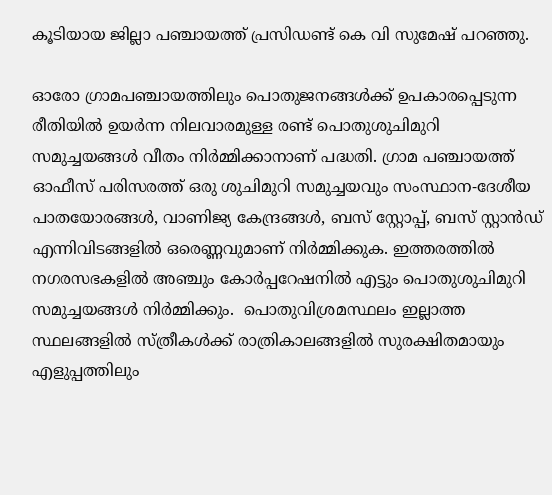കൂടിയായ ജില്ലാ പഞ്ചായത്ത് പ്രസിഡണ്ട് കെ വി സുമേഷ് പറഞ്ഞു.

ഓരോ ഗ്രാമപഞ്ചായത്തിലും പൊതുജനങ്ങള്‍ക്ക് ഉപകാരപ്പെടുന്ന രീതിയില്‍ ഉയര്‍ന്ന നിലവാരമുള്ള രണ്ട് പൊതുശുചിമുറി സമുച്ചയങ്ങള്‍ വീതം നിര്‍മ്മിക്കാനാണ് പദ്ധതി. ഗ്രാമ പഞ്ചായത്ത് ഓഫീസ് പരിസരത്ത് ഒരു ശുചിമുറി സമുച്ചയവും സംസ്ഥാന-ദേശീയ പാതയോരങ്ങള്‍, വാണിജ്യ കേന്ദ്രങ്ങള്‍, ബസ് സ്റ്റോപ്പ്, ബസ് സ്റ്റാന്‍ഡ് എന്നിവിടങ്ങളില്‍ ഒരെണ്ണവുമാണ് നിര്‍മ്മിക്കുക. ഇത്തരത്തില്‍ നഗരസഭകളില്‍ അഞ്ചും കോര്‍പ്പറേഷനില്‍ എട്ടും പൊതുശുചിമുറി സമുച്ചയങ്ങള്‍ നിര്‍മ്മിക്കും.  പൊതുവിശ്രമസ്ഥലം ഇല്ലാത്ത സ്ഥലങ്ങളില്‍ സ്ത്രീകള്‍ക്ക് രാത്രികാലങ്ങളില്‍ സുരക്ഷിതമായും എളുപ്പത്തിലും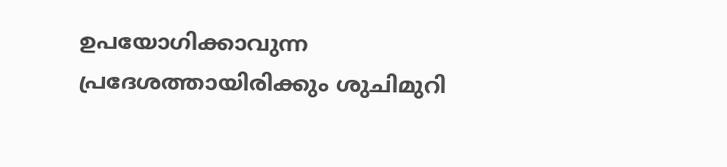ഉപയോഗിക്കാവുന്ന പ്രദേശത്തായിരിക്കും ശുചിമുറി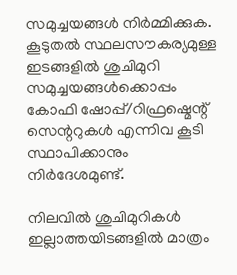സമുച്ചയങ്ങള്‍ നിര്‍മ്മിക്കുക. കൂടുതല്‍ സ്ഥലസൗകര്യമുള്ള ഇടങ്ങളില്‍ ശുചിമുറി സമുച്ചയങ്ങള്‍ക്കൊപ്പം കോഫി ഷോപ്പ്/റിഫ്രഷ്മെന്റ് സെന്ററുകള്‍ എന്നിവ കൂടി സ്ഥാപിക്കാനും നിര്‍ദേശമുണ്ട്.

നിലവില്‍ ശുചിമുറികള്‍ ഇല്ലാത്തയിടങ്ങളില്‍ മാത്രം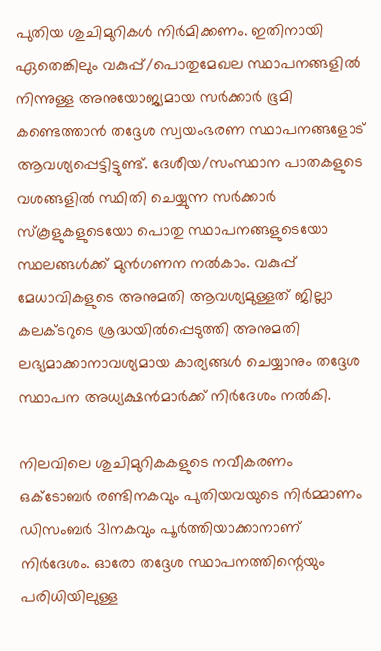പുതിയ ശുചിമുറികള്‍ നിര്‍മിക്കണം. ഇതിനായി ഏതെങ്കിലും വകുപ്പ്/പൊതുമേഖല സ്ഥാപനങ്ങളില്‍ നിന്നുള്ള അനുയോജ്യമായ സര്‍ക്കാര്‍ ഭൂമി കണ്ടെത്താന്‍ തദ്ദേശ സ്വയംഭരണ സ്ഥാപനങ്ങളോട് ആവശ്യപ്പെട്ടിട്ടുണ്ട്. ദേശീയ/സംസ്ഥാന പാതകളുടെ വശങ്ങളില്‍ സ്ഥിതി ചെയ്യുന്ന സര്‍ക്കാര്‍ സ്‌കൂളുകളുടെയോ പൊതു സ്ഥാപനങ്ങളുടെയോ സ്ഥലങ്ങള്‍ക്ക് മുന്‍ഗണന നല്‍കാം. വകുപ്പ് മേധാവികളുടെ അനുമതി ആവശ്യമുള്ളത് ജില്ലാ കലക്ടറുടെ ശ്രദ്ധയില്‍പ്പെടുത്തി അനുമതി ലഭ്യമാക്കാനാവശ്യമായ കാര്യങ്ങള്‍ ചെയ്യാനും തദ്ദേശ സ്ഥാപന അധ്യക്ഷന്‍മാര്‍ക്ക് നിര്‍ദേശം നല്‍കി.

നിലവിലെ ശുചിമുറികകളുടെ നവീകരണം ഒക്ടോബര്‍ രണ്ടിനകവും പുതിയവയുടെ നിര്‍മ്മാണം ഡിസംബര്‍ 31നകവും പൂര്‍ത്തിയാക്കാനാണ് നിര്‍ദേശം. ഓരോ തദ്ദേശ സ്ഥാപനത്തിന്റെയും പരിധിയിലുള്ള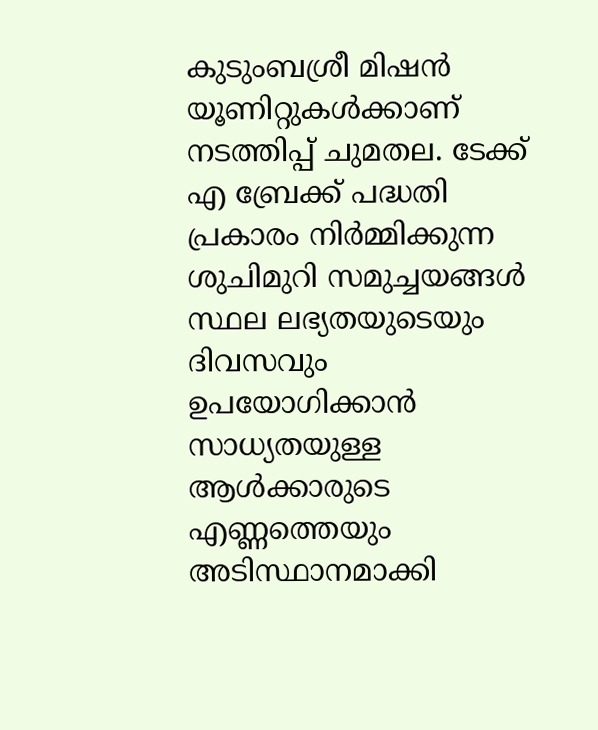കുടുംബശ്രീ മിഷന്‍ യൂണിറ്റുകള്‍ക്കാണ് നടത്തിപ്പ് ചുമതല. ടേക്ക് എ ബ്രേക്ക് പദ്ധതി പ്രകാരം നിര്‍മ്മിക്കുന്ന ശുചിമുറി സമുച്ചയങ്ങള്‍ സ്ഥല ലഭ്യതയുടെയും ദിവസവും ഉപയോഗിക്കാന്‍ സാധ്യതയുള്ള ആള്‍ക്കാരുടെ എണ്ണത്തെയും അടിസ്ഥാനമാക്കി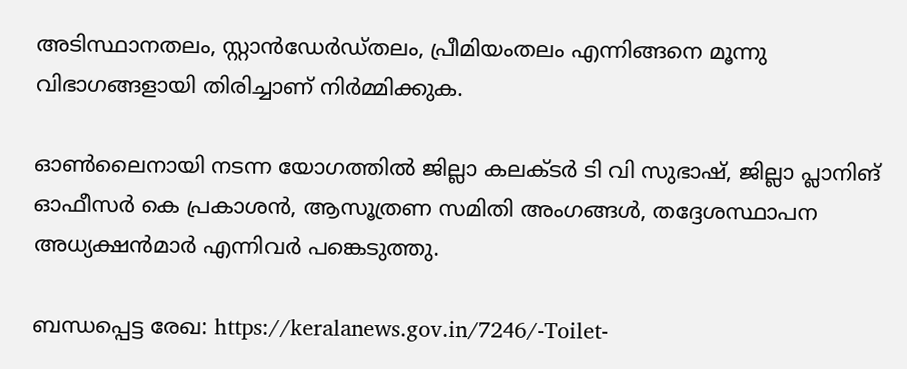അടിസ്ഥാനതലം, സ്റ്റാന്‍ഡേര്‍ഡ്തലം, പ്രീമിയംതലം എന്നിങ്ങനെ മൂന്നു വിഭാഗങ്ങളായി തിരിച്ചാണ് നിര്‍മ്മിക്കുക.

ഓണ്‍ലൈനായി നടന്ന യോഗത്തില്‍ ജില്ലാ കലക്ടര്‍ ടി വി സുഭാഷ്, ജില്ലാ പ്ലാനിങ് ഓഫീസര്‍ കെ പ്രകാശന്‍, ആസൂത്രണ സമിതി അംഗങ്ങള്‍, തദ്ദേശസ്ഥാപന അധ്യക്ഷന്‍മാര്‍ എന്നിവര്‍ പങ്കെടുത്തു.

ബന്ധപ്പെട്ട രേഖ: https://keralanews.gov.in/7246/-Toilet-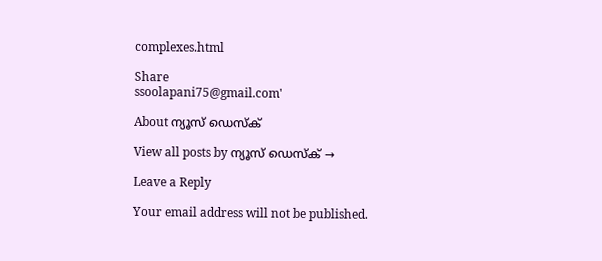complexes.html

Share
ssoolapani75@gmail.com'

About ന്യൂസ് ഡെസ്ക്

View all posts by ന്യൂസ് ഡെസ്ക് →

Leave a Reply

Your email address will not be published.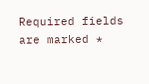Required fields are marked *